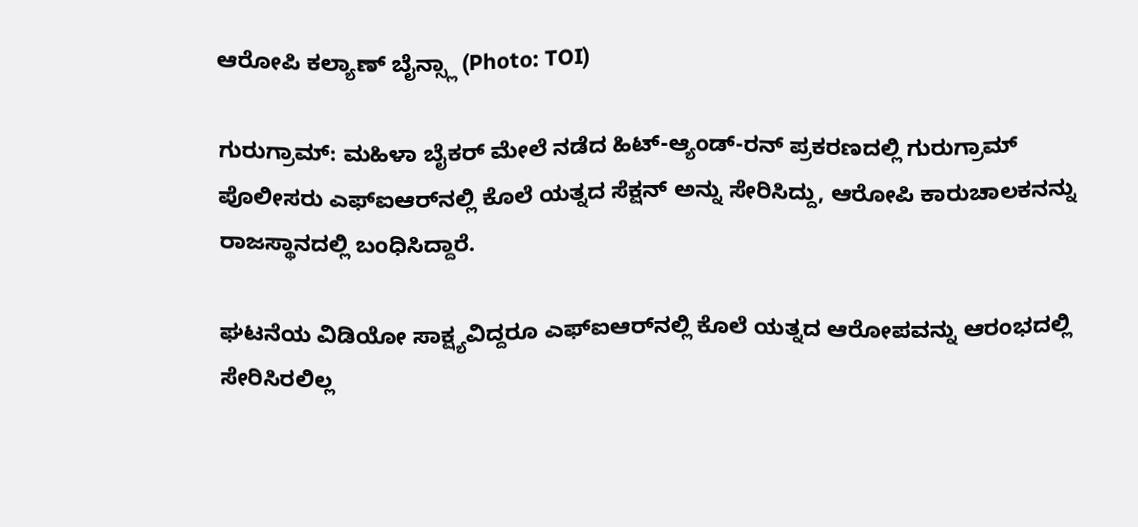ಆರೋಪಿ ಕಲ್ಯಾಣ್ ಬೈನ್ಸ್ಲಾ (Photo: TOI)

ಗುರುಗ್ರಾಮ್: ಮಹಿಳಾ ಬೈಕರ್ ಮೇಲೆ ನಡೆದ ಹಿಟ್-ಆ್ಯಂಡ್‌-ರನ್ ಪ್ರಕರಣದಲ್ಲಿ ಗುರುಗ್ರಾಮ್ ಪೊಲೀಸರು ಎಫ್ಐಆರ್‌ನಲ್ಲಿ ಕೊಲೆ ಯತ್ನದ ಸೆಕ್ಷನ್ ಅನ್ನು ಸೇರಿಸಿದ್ದು, ಆರೋಪಿ ಕಾರುಚಾಲಕನನ್ನು ರಾಜಸ್ಥಾನದಲ್ಲಿ ಬಂಧಿಸಿದ್ದಾರೆ.

ಘಟನೆಯ ವಿಡಿಯೋ ಸಾಕ್ಷ್ಯವಿದ್ದರೂ ಎಫ್ಐಆರ್‌ನಲ್ಲಿ ಕೊಲೆ ಯತ್ನದ ಆರೋಪವನ್ನು ಆರಂಭದಲ್ಲಿ ಸೇರಿಸಿರಲಿಲ್ಲ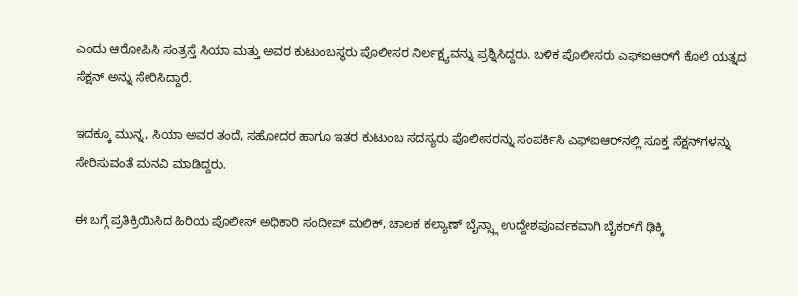ಎಂದು ಆರೋಪಿಸಿ ಸಂತ್ರಸ್ತೆ ಸಿಯಾ ಮತ್ತು ಅವರ ಕುಟುಂಬಸ್ಥರು ಪೊಲೀಸರ ನಿರ್ಲಕ್ಷ್ಯವನ್ನು ಪ್ರಶ್ನಿಸಿದ್ದರು. ಬಳಿಕ ಪೊಲೀಸರು ಎಫ್ಐಆರ್‌ಗೆ ಕೊಲೆ ಯತ್ನದ ಸೆಕ್ಷನ್ ಅನ್ನು ಸೇರಿಸಿದ್ದಾರೆ.

ಇದಕ್ಕೂ ಮುನ್ನ, ಸಿಯಾ ಅವರ ತಂದೆ, ಸಹೋದರ ಹಾಗೂ ಇತರ ಕುಟುಂಬ ಸದಸ್ಯರು ಪೊಲೀಸರನ್ನು ಸಂಪರ್ಕಿಸಿ ಎಫ್ಐಆರ್‌ನಲ್ಲಿ ಸೂಕ್ತ ಸೆಕ್ಷನ್‌ಗಳನ್ನು ಸೇರಿಸುವಂತೆ ಮನವಿ ಮಾಡಿದ್ದರು.

ಈ ಬಗ್ಗೆ ಪ್ರತಿಕ್ರಿಯಿಸಿದ ಹಿರಿಯ ಪೊಲೀಸ್ ಅಧಿಕಾರಿ ಸಂದೀಪ್ ಮಲಿಕ್, ಚಾಲಕ ಕಲ್ಯಾಣ್ ಬೈನ್ಸ್ಲಾ ಉದ್ದೇಶಪೂರ್ವಕವಾಗಿ ಬೈಕರ್‌ಗೆ ಢಿಕ್ಕಿ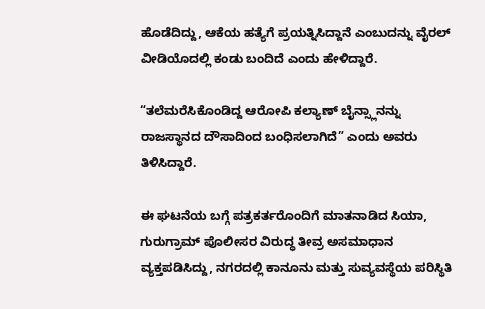ಹೊಡೆದಿದ್ದು, ಆಕೆಯ ಹತ್ಯೆಗೆ ಪ್ರಯತ್ನಿಸಿದ್ದಾನೆ ಎಂಬುದನ್ನು ವೈರಲ್ ವೀಡಿಯೊದಲ್ಲಿ ಕಂಡು ಬಂದಿದೆ ಎಂದು ಹೇಳಿದ್ದಾರೆ.

“ತಲೆಮರೆಸಿಕೊಂಡಿದ್ದ ಆರೋಪಿ ಕಲ್ಯಾಣ್ ಬೈನ್ಸ್ಲಾನನ್ನು ರಾಜಸ್ಥಾನದ ದೌಸಾದಿಂದ ಬಂಧಿಸಲಾಗಿದೆ” ಎಂದು ಅವರು ತಿಳಿಸಿದ್ದಾರೆ.

ಈ ಘಟನೆಯ ಬಗ್ಗೆ ಪತ್ರಕರ್ತರೊಂದಿಗೆ ಮಾತನಾಡಿದ ಸಿಯಾ, ಗುರುಗ್ರಾಮ್ ಪೊಲೀಸರ ವಿರುದ್ಧ ತೀವ್ರ ಅಸಮಾಧಾನ ವ್ಯಕ್ತಪಡಿಸಿದ್ದು, ನಗರದಲ್ಲಿ ಕಾನೂನು ಮತ್ತು ಸುವ್ಯವಸ್ಥೆಯ ಪರಿಸ್ಥಿತಿ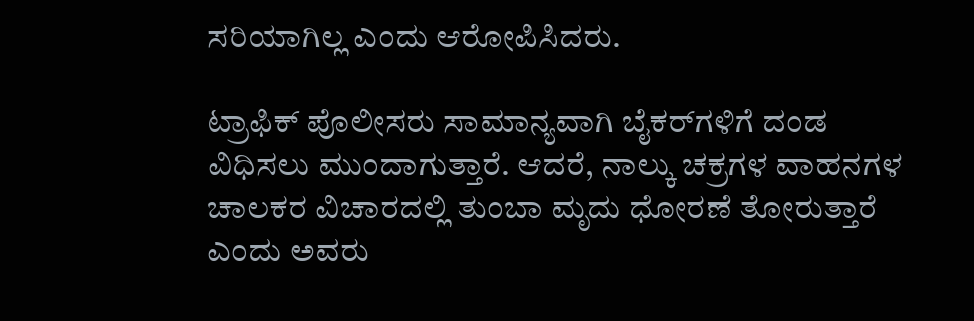ಸರಿಯಾಗಿಲ್ಲ ಎಂದು ಆರೋಪಿಸಿದರು.

ಟ್ರಾಫಿಕ್ ಪೊಲೀಸರು ಸಾಮಾನ್ಯವಾಗಿ ಬೈಕರ್‌ಗಳಿಗೆ ದಂಡ ವಿಧಿಸಲು ಮುಂದಾಗುತ್ತಾರೆ. ಆದರೆ, ನಾಲ್ಕು ಚಕ್ರಗಳ ವಾಹನಗಳ ಚಾಲಕರ ವಿಚಾರದಲ್ಲಿ ತುಂಬಾ ಮೃದು ಧೋರಣೆ ತೋರುತ್ತಾರೆ ಎಂದು ಅವರು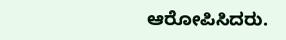ಆರೋಪಿಸಿದರು.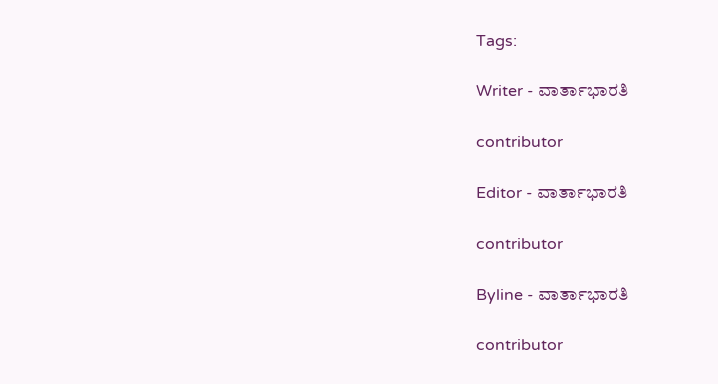Tags:

Writer - ವಾರ್ತಾಭಾರತಿ

contributor

Editor - ವಾರ್ತಾಭಾರತಿ

contributor

Byline - ವಾರ್ತಾಭಾರತಿ

contributor